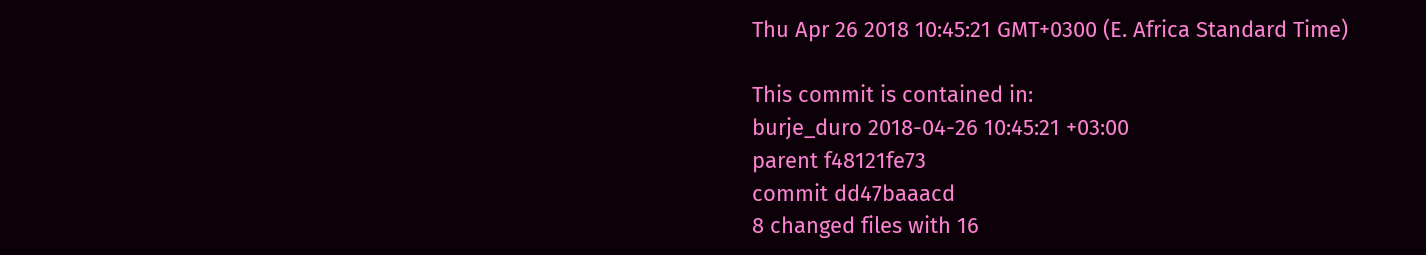Thu Apr 26 2018 10:45:21 GMT+0300 (E. Africa Standard Time)

This commit is contained in:
burje_duro 2018-04-26 10:45:21 +03:00
parent f48121fe73
commit dd47baaacd
8 changed files with 16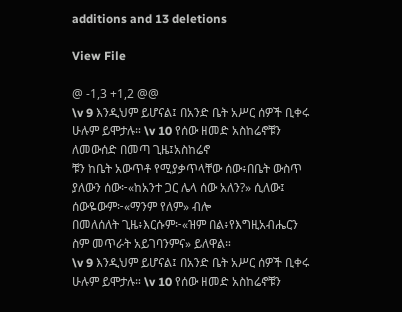additions and 13 deletions

View File

@ -1,3 +1,2 @@
\v 9 እንዲህም ይሆናል፤ በአንድ ቤት አሥር ሰዎች ቢቀሩ ሁሉም ይሞታሉ። \v 10 የሰው ዘመድ አስከሬኖቹን ለመውሰድ በመጣ ጊዜ፤አስከሬኖ
ቹን ከቤት አውጥቶ የሚያቃጥላቸው ሰው፥በቤት ውስጥ ያለውን ሰው፦«ከአንተ ጋር ሌላ ሰው አለን?» ሲለው፤ ሰውዬውም፦«ማንም የለም» ብሎ
በመለሰለት ጊዜ፥እርሱም፦«ዝም በል፥የእግዚአብሔርን ስም መጥራት አይገባንምና» ይለዋል።
\v 9 እንዲህም ይሆናል፤ በአንድ ቤት አሥር ሰዎች ቢቀሩ ሁሉም ይሞታሉ። \v 10 የሰው ዘመድ አስከሬኖቹን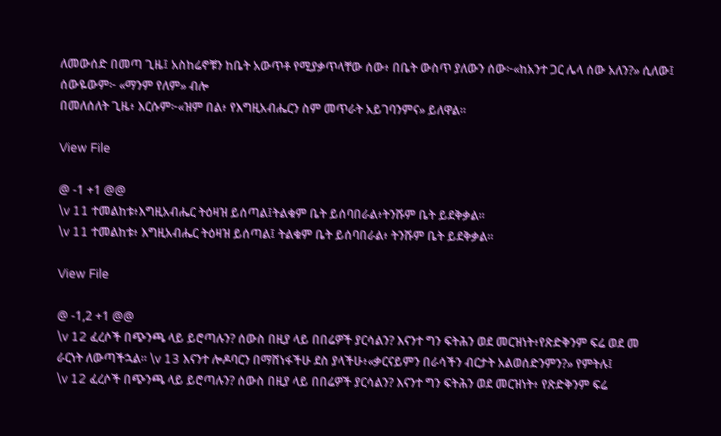ለመውሰድ በመጣ ጊዜ፤ አስከሬኖቹን ከቤት አውጥቶ የሚያቃጥላቸው ሰው፥ በቤት ውስጥ ያለውን ሰው፦«ከአንተ ጋር ሌላ ሰው አለን?» ሲለው፤ ሰውዬውም፦ «ማንም የለም» ብሎ
በመለሰለት ጊዜ፥ እርሱም፦«ዝም በል፥ የእግዚአብሔርን ስም መጥራት አይገባንምና» ይለዋል።

View File

@ -1 +1 @@
\v 11 ተመልከቱ፥እግዚአብሔር ትዕዛዝ ይሰጣል፤ትልቁም ቤት ይሰባበራል፥ትንሹም ቤት ይደቅቃል።
\v 11 ተመልከቱ፥ እግዚአብሔር ትዕዛዝ ይሰጣል፤ ትልቁም ቤት ይሰባበራል፥ ትንሹም ቤት ይደቅቃል።

View File

@ -1,2 +1 @@
\v 12 ፈረሶች በጭንጫ ላይ ይሮጣሉን? ሰውስ በዚያ ላይ በበሬዎች ያርሳልን? እናንተ ግን ፍትሕን ወደ መርዝነት፥የጽድቅንም ፍሬ ወደ መ
ራርነት ለውጣችኋል። \v 13 እናንተ ሎዶባርን በማሸነፋችሁ ደስ ያላችሁ፥«ቃርናይምን በራሳችን ብርታት አልወሰድንምን?» የምትሉ፤
\v 12 ፈረሶች በጭንጫ ላይ ይሮጣሉን? ሰውስ በዚያ ላይ በበሬዎች ያርሳልን? እናንተ ግን ፍትሕን ወደ መርዝነት፥ የጽድቅንም ፍሬ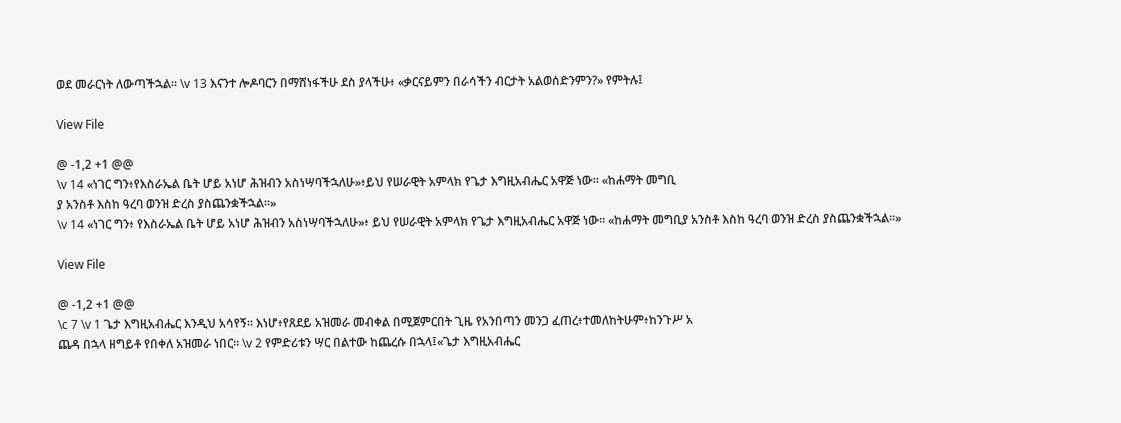ወደ መራርነት ለውጣችኋል። \v 13 እናንተ ሎዶባርን በማሸነፋችሁ ደስ ያላችሁ፥ «ቃርናይምን በራሳችን ብርታት አልወሰድንምን?» የምትሉ፤

View File

@ -1,2 +1 @@
\v 14 «ነገር ግን፥የእስራኤል ቤት ሆይ አነሆ ሕዝብን አስነሣባችኋለሁ»፥ይህ የሠራዊት አምላክ የጌታ እግዚአብሔር አዋጅ ነው። «ከሐማት መግቢ
ያ አንስቶ እስከ ዓረባ ወንዝ ድረስ ያስጨንቋችኋል።»
\v 14 «ነገር ግን፥ የእስራኤል ቤት ሆይ አነሆ ሕዝብን አስነሣባችኋለሁ»፥ ይህ የሠራዊት አምላክ የጌታ እግዚአብሔር አዋጅ ነው። «ከሐማት መግቢያ አንስቶ እስከ ዓረባ ወንዝ ድረስ ያስጨንቋችኋል።»

View File

@ -1,2 +1 @@
\c 7 \v 1 ጌታ እግዚአብሔር እንዲህ አሳየኝ። እነሆ፥የጸደይ አዝመራ መብቀል በሚጀምርበት ጊዜ የአንበጣን መንጋ ፈጠረ፥ተመለከትሁም፥ከንጉሥ አ
ጨዳ በኋላ ዘግይቶ የበቀለ አዝመራ ነበር። \v 2 የምድሪቱን ሣር በልተው ከጨረሱ በኋላ፤«ጌታ እግዚአብሔር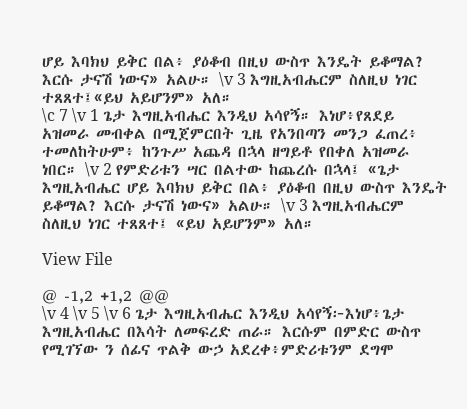ሆይ እባክህ ይቅር በል፥ ያዕቆብ በዚህ ውስጥ እንዴት ይቆማል? እርሱ ታናሽ ነውና» አልሁ። \v 3 እግዚአብሔርም ስለዚህ ነገር ተጸጸተ፤«ይህ አይሆንም» አለ።
\c 7 \v 1 ጌታ እግዚአብሔር እንዲህ አሳየኝ። እነሆ፥የጸደይ አዝመራ መብቀል በሚጀምርበት ጊዜ የአንበጣን መንጋ ፈጠረ፥ ተመለከትሁም፥ ከንጉሥ አጨዳ በኋላ ዘግይቶ የበቀለ አዝመራ ነበር። \v 2 የምድሪቱን ሣር በልተው ከጨረሱ በኋላ፤ «ጌታ እግዚአብሔር ሆይ እባክህ ይቅር በል፥ ያዕቆብ በዚህ ውስጥ እንዴት ይቆማል? እርሱ ታናሽ ነውና» አልሁ። \v 3 እግዚአብሔርም ስለዚህ ነገር ተጸጸተ፤ «ይህ አይሆንም» አለ።

View File

@ -1,2 +1,2 @@
\v 4 \v 5 \v 6 ጌታ እግዚአብሔር እንዲህ አሳየኝ፦እነሆ፥ጌታ እግዚአብሔር በእሳት ለመፍረድ ጠራ። እርሱም በምድር ውስጥ የሚገኘው ን ሰፊና ጥልቅ ውኃ አደረቀ፥ምድሪቱንም ደግሞ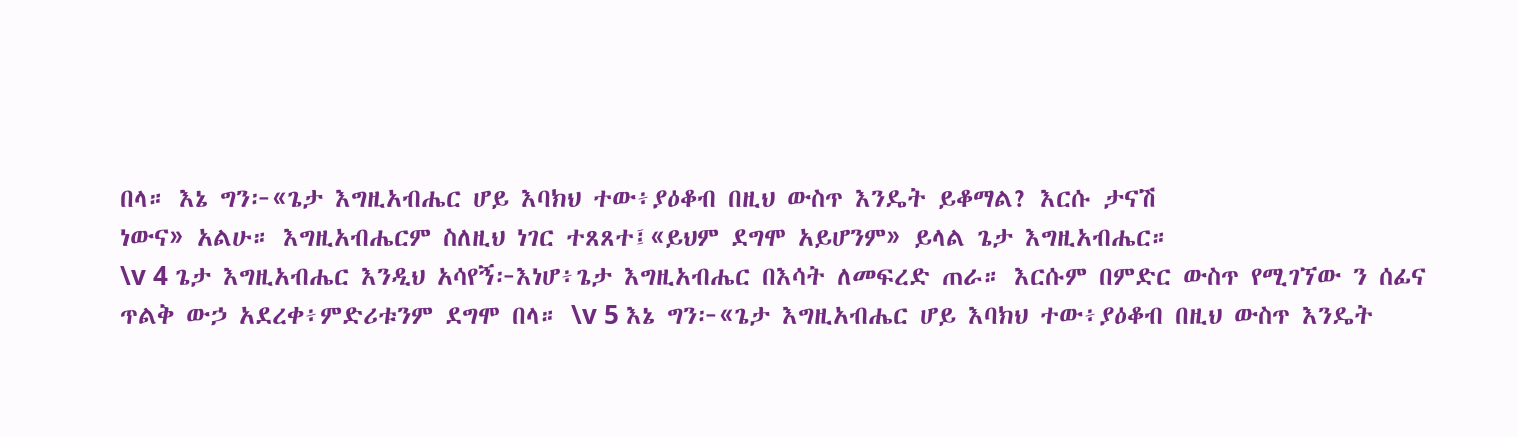በላ። እኔ ግን፦«ጌታ እግዚአብሔር ሆይ እባክህ ተው፥ያዕቆብ በዚህ ውስጥ እንዴት ይቆማል? እርሱ ታናሽ
ነውና» አልሁ። እግዚአብሔርም ስለዚህ ነገር ተጸጸተ፤«ይህም ደግሞ አይሆንም» ይላል ጌታ እግዚአብሔር።
\v 4 ጌታ እግዚአብሔር እንዲህ አሳየኝ፦እነሆ፥ጌታ እግዚአብሔር በእሳት ለመፍረድ ጠራ። እርሱም በምድር ውስጥ የሚገኘው ን ሰፊና ጥልቅ ውኃ አደረቀ፥ምድሪቱንም ደግሞ በላ። \v 5 እኔ ግን፦«ጌታ እግዚአብሔር ሆይ እባክህ ተው፥ያዕቆብ በዚህ ውስጥ እንዴት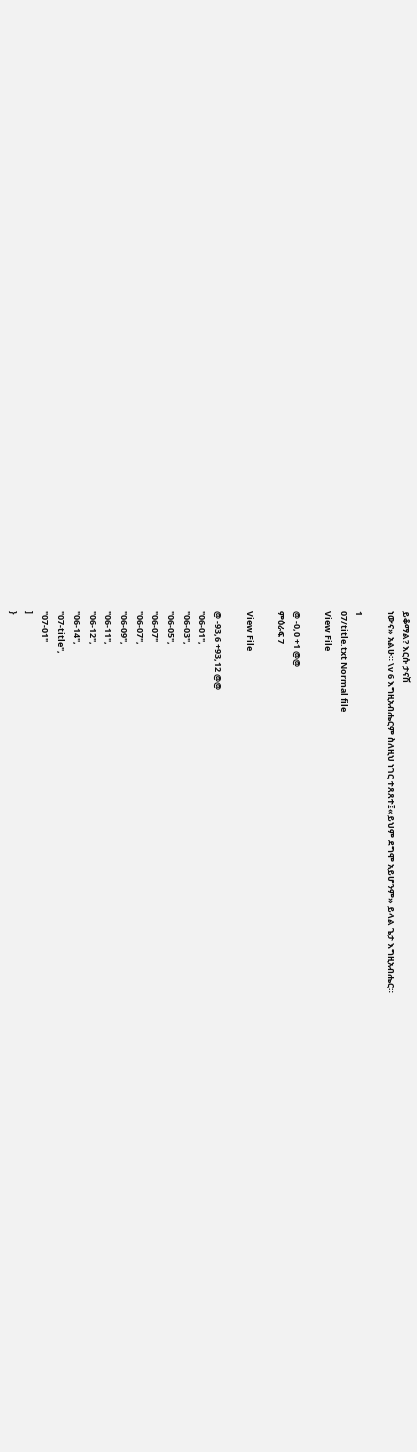ይቆማል? እርሱ ታናሽ
ነውና» አልሁ። \v 6 እግዚአብሔርም ስለዚህ ነገር ተጸጸተ፤«ይህም ደግሞ አይሆንም» ይላል ጌታ እግዚአብሔር።

1
07/title.txt Normal file
View File

@ -0,0 +1 @@
ምዕራፍ 7

View File

@ -93,6 +93,12 @@
"06-01",
"06-03",
"06-05",
"06-07"
"06-07",
"06-09",
"06-11",
"06-12",
"06-14",
"07-title",
"07-01"
]
}